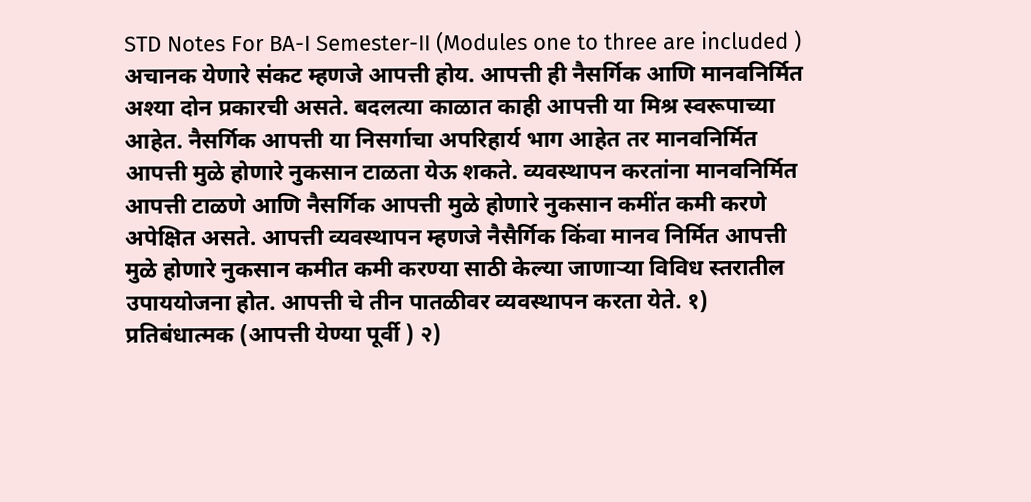STD Notes For BA-I Semester-II (Modules one to three are included ) अचानक येणारे संकट म्हणजे आपत्ती होय. आपत्ती ही नैसर्गिक आणि मानवनिर्मित अश्या दोन प्रकारची असते. बदलत्या काळात काही आपत्ती या मिश्र स्वरूपाच्या आहेत. नैसर्गिक आपत्ती या निसर्गाचा अपरिहार्य भाग आहेत तर मानवनिर्मित आपत्ती मुळे होणारे नुकसान टाळता येऊ शकते. व्यवस्थापन करतांना मानवनिर्मित आपत्ती टाळणे आणि नैसर्गिक आपत्ती मुळे होणारे नुकसान कमींत कमी करणे अपेक्षित असते. आपत्ती व्यवस्थापन म्हणजे नैसैर्गिक किंवा मानव निर्मित आपत्ती मुळे होणारे नुकसान कमीत कमी करण्या साठी केल्या जाणाऱ्या विविध स्तरातील उपाययोजना होत. आपत्ती चे तीन पातळीवर व्यवस्थापन करता येते. १) प्रतिबंधात्मक (आपत्ती येण्या पूर्वी ) २)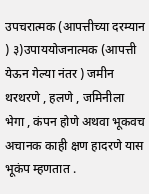उपचरात्मक (आपत्तीच्या दरम्यान ) ३)उपाययोजनात्मक (आपत्ती येऊन गेल्या नंतर ) जमीन थरथरणे , हलणे , जमिनीला भेगा , कंपन होणे अथवा भूकवच अचानक काही क्षण हादरणे यास भूकंप म्हणतात .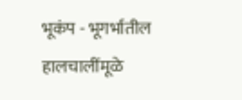भूकंप - भूगर्भातील हालचालींमूळे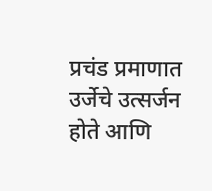प्रचंड प्रमाणात उर्जेचे उत्सर्जन होते आणि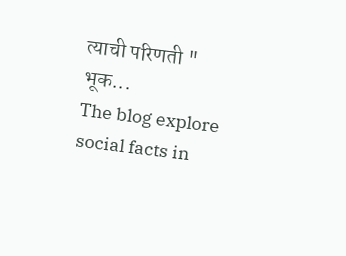त्याची परिणती " भूक...
The blog explore social facts in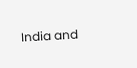India and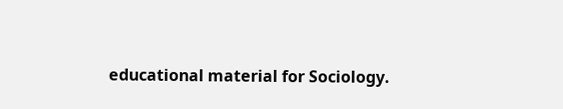educational material for Sociology.